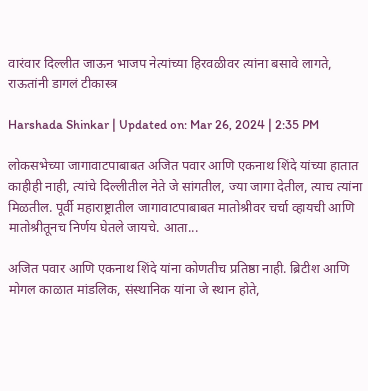वारंवार दिल्लीत जाऊन भाजप नेत्यांच्या हिरवळीवर त्यांना बसावे लागते, राऊतांनी डागलं टीकास्त्र

Harshada Shinkar | Updated on: Mar 26, 2024 | 2:35 PM

लोकसभेच्या जागावाटपाबाबत अजित पवार आणि एकनाथ शिंदे यांच्या हातात काहीही नाही, त्यांचे दिल्लीतील नेते जे सांगतील, ज्या जागा देतील, त्याच त्यांना मिळतील. पूर्वी महाराष्ट्रातील जागावाटपाबाबत मातोश्रीवर चर्चा व्हायची आणि मातोश्रीतूनच निर्णय घेतले जायचे. आता...

अजित पवार आणि एकनाथ शिंदे यांना कोणतीच प्रतिष्ठा नाही. ब्रिटीश आणि मोगल काळात मांडलिक, संस्थानिक यांना जे स्थान होते,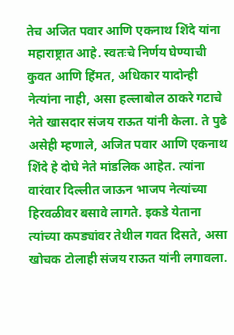तेच अजित पवार आणि एकनाथ शिंदे यांना महाराष्ट्रात आहे. स्वतःचे निर्णय घेण्याची कुवत आणि हिंमत, अधिकार यादोन्ही नेत्यांना नाही, असा हल्लाबोल ठाकरे गटाचे नेते खासदार संजय राऊत यांनी केला. ते पुढे असेही म्हणाले, अजित पवार आणि एकनाथ शिंदे हे दोघे नेते मांडलिक आहेत. त्यांना वारंवार दिल्लीत जाऊन भाजप नेत्यांच्या हिरवळीवर बसावे लागते. इकडे येताना त्यांच्या कपड्यांवर तेथील गवत दिसते, असा खोचक टोलाही संजय राऊत यांनी लगावला.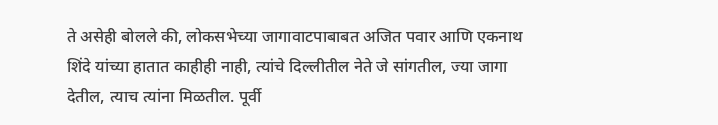ते असेही बोलले की, लोकसभेच्या जागावाटपाबाबत अजित पवार आणि एकनाथ शिंदे यांच्या हातात काहीही नाही, त्यांचे दिल्लीतील नेते जे सांगतील, ज्या जागा देतील, त्याच त्यांना मिळतील. पूर्वी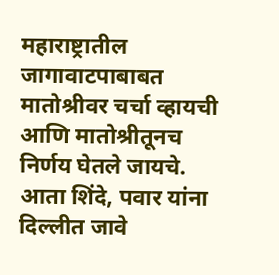महाराष्ट्रातील जागावाटपाबाबत मातोश्रीवर चर्चा व्हायची आणि मातोश्रीतूनच निर्णय घेतले जायचे. आता शिंदे, पवार यांना दिल्लीत जावे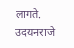लागते. उदयनराजे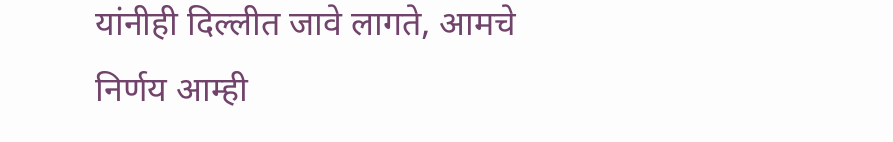यांनीही दिल्लीत जावे लागते, आमचे निर्णय आम्ही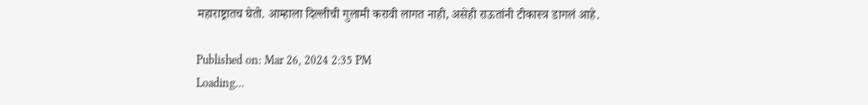महाराष्ट्रातच घेतो. आम्हाला दिल्लीची गुलामी करावी लागत नाही, असेही राऊतांनी टीकास्त्र डागलं आहे.

Published on: Mar 26, 2024 2:35 PM
Loading...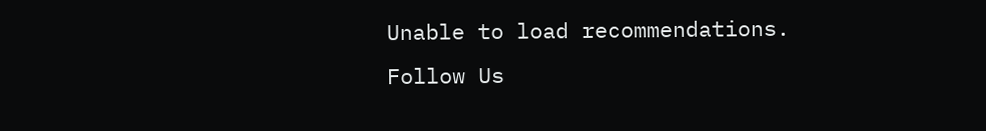Unable to load recommendations.
Follow Us